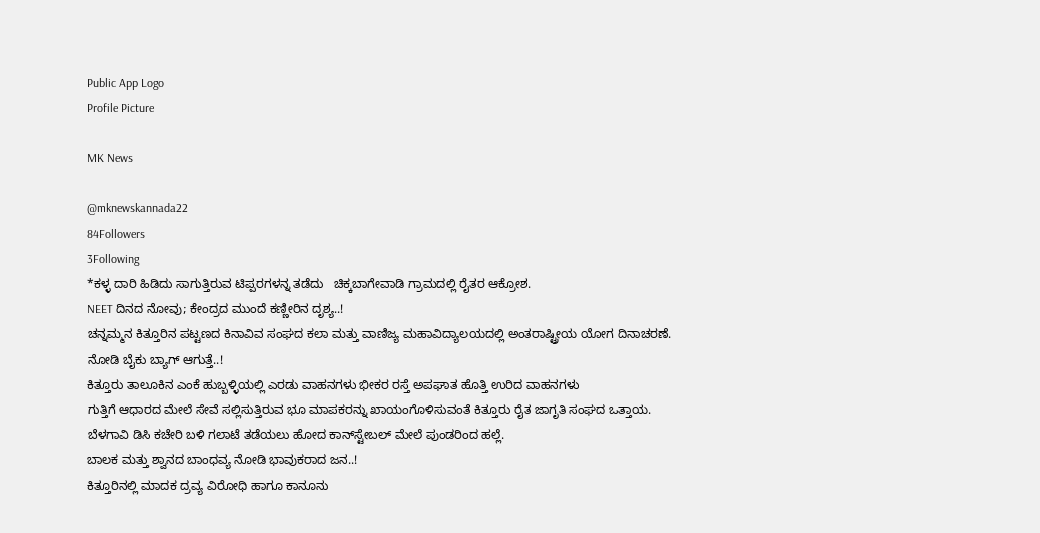Public App Logo
Profile Picture

MK News

@mknewskannada22
84Followers
3Following
*ಕಳ್ಳ ದಾರಿ ಹಿಡಿದು ಸಾಗುತ್ತಿರುವ ಟಿಪ್ಪರಗಳನ್ನ ತಡೆದು   ಚಿಕ್ಕಬಾಗೇವಾಡಿ ಗ್ರಾಮದಲ್ಲಿ ರೈತರ ಆಕ್ರೋಶ.
NEET ದಿನದ ನೋವು; ಕೇಂದ್ರದ ಮುಂದೆ ಕಣ್ಣೀರಿನ ದೃಶ್ಯ..!
ಚನ್ನಮ್ಮನ ಕಿತ್ತೂರಿನ ಪಟ್ಟಣದ ಕಿನಾವಿವ ಸಂಘದ ಕಲಾ ಮತ್ತು ವಾಣಿಜ್ಯ ಮಹಾವಿದ್ಯಾಲಯದಲ್ಲಿ ಅಂತರಾಷ್ಟ್ರೀಯ ಯೋಗ ದಿನಾಚರಣೆ.
ನೋಡಿ ಬೈಕು ಬ್ಯಾಗ್ ಆಗುತ್ತೆ..!
ಕಿತ್ತೂರು ತಾಲೂಕಿನ ಎಂಕೆ ಹುಬ್ಬಳ್ಳಿಯಲ್ಲಿ ಎರಡು ವಾಹನಗಳು ಭೀಕರ ರಸ್ತೆ ಅಪಘಾತ ಹೊತ್ತಿ ಉರಿದ ವಾಹನಗಳು
ಗುತ್ತಿಗೆ ಆಧಾರದ ಮೇಲೆ ಸೇವೆ ಸಲ್ಲಿಸುತ್ತಿರುವ ಭೂ ಮಾಪಕರನ್ನು ಖಾಯಂಗೊಳಿಸುವಂತೆ ಕಿತ್ತೂರು ರೈತ ಜಾಗೃತಿ ಸಂಘದ ಒತ್ತಾಯ.
ಬೆಳಗಾವಿ ಡಿಸಿ ಕಚೇರಿ ಬಳಿ ಗಲಾಟೆ ತಡೆಯಲು ಹೋದ ಕಾನ್‌ಸ್ಟೇಬಲ್ ಮೇಲೆ ಪುಂಡರಿಂದ ಹಲ್ಲೆ.
ಬಾಲಕ ಮತ್ತು ಶ್ವಾನದ ಬಾಂಧವ್ಯ ನೋಡಿ ಭಾವುಕರಾದ ಜನ..!
ಕಿತ್ತೂರಿನಲ್ಲಿ ಮಾದಕ ದ್ರವ್ಯ ವಿರೋಧಿ ಹಾಗೂ ಕಾನೂನು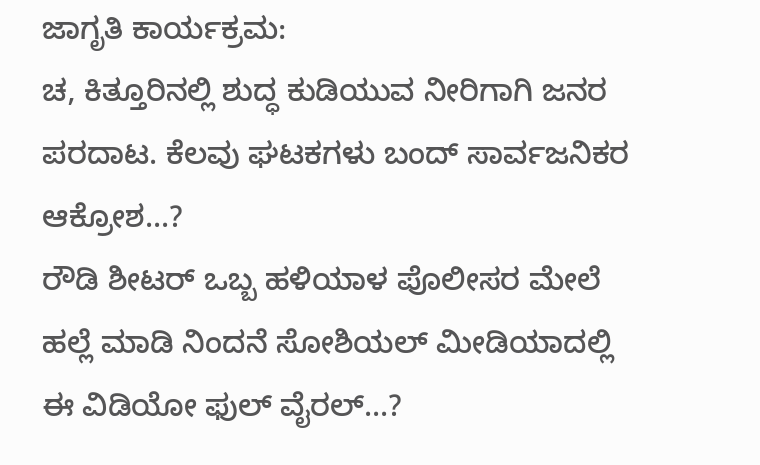ಜಾಗೃತಿ ಕಾರ್ಯಕ್ರಮ:
ಚ, ಕಿತ್ತೂರಿನಲ್ಲಿ ಶುದ್ಧ ಕುಡಿಯುವ ನೀರಿಗಾಗಿ ಜನರ ಪರದಾಟ. ಕೆಲವು ಘಟಕಗಳು ಬಂದ್ ಸಾರ್ವಜನಿಕರ ಆಕ್ರೋಶ...?
ರೌಡಿ ಶೀಟರ್ ಒಬ್ಬ ಹಳಿಯಾಳ ಪೊಲೀಸರ ಮೇಲೆ ಹಲ್ಲೆ ಮಾಡಿ ನಿಂದನೆ ಸೋಶಿಯಲ್ ಮೀಡಿಯಾದಲ್ಲಿ ಈ ವಿಡಿಯೋ ಫುಲ್ ವೈರಲ್...?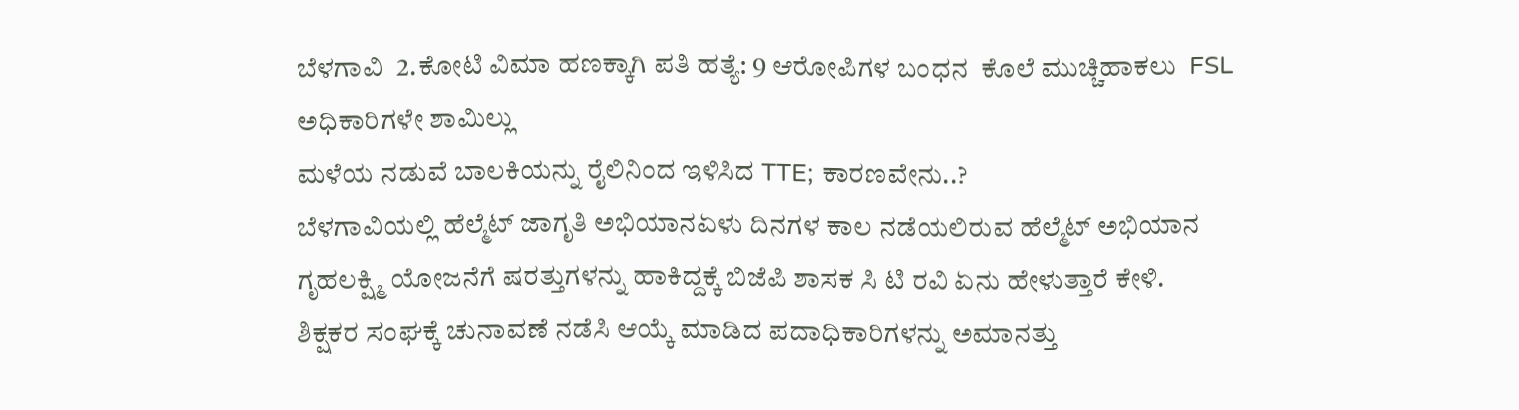ಬೆಳಗಾವಿ  2.ಕೋಟಿ ವಿಮಾ ಹಣಕ್ಕಾಗಿ ಪತಿ ಹತ್ಯೆ: 9 ಆರೋಪಿಗಳ ಬಂಧನ  ಕೊಲೆ ಮುಚ್ಚಿಹಾಕಲು  FSL ಅಧಿಕಾರಿಗಳೇ ಶಾಮಿಲ್ಲು
ಮಳೆಯ ನಡುವೆ ಬಾಲಕಿಯನ್ನು ರೈಲಿನಿಂದ ಇಳಿಸಿದ TTE; ಕಾರಣವೇನು..?
ಬೆಳಗಾವಿಯಲ್ಲಿ ಹೆಲ್ಮೆಟ್ ಜಾಗೃತಿ ಅಭಿಯಾನಏಳು ದಿನಗಳ ಕಾಲ ನಡೆಯಲಿರುವ ಹೆಲ್ಮೆಟ್ ಅಭಿಯಾನ
ಗೃಹಲಕ್ಷ್ಮಿ ಯೋಜನೆಗೆ ಷರತ್ತುಗಳನ್ನು ಹಾಕಿದ್ದಕ್ಕೆ ಬಿಜೆಪಿ ಶಾಸಕ ಸಿ ಟಿ ರವಿ ಏನು ಹೇಳುತ್ತಾರೆ ಕೇಳಿ.
ಶಿಕ್ಷಕರ ಸಂಘಕ್ಕೆ ಚುನಾವಣೆ ನಡೆಸಿ ಆಯ್ಕೆ ಮಾಡಿದ ಪದಾಧಿಕಾರಿಗಳನ್ನು ಅಮಾನತ್ತು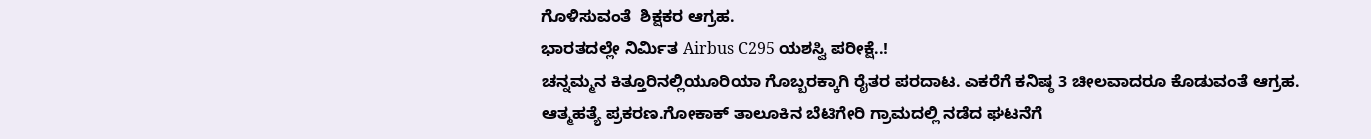ಗೊಳಿಸುವಂತೆ  ಶಿಕ್ಷಕರ ಆಗ್ರಹ.
ಭಾರತದಲ್ಲೇ ನಿರ್ಮಿತ Airbus C295 ಯಶಸ್ವಿ ಪರೀಕ್ಷೆ..!
ಚನ್ನಮ್ಮನ ಕಿತ್ತೂರಿನಲ್ಲಿಯೂರಿಯಾ ಗೊಬ್ಬರಕ್ಕಾಗಿ ರೈತರ ಪರದಾಟ. ಎಕರೆಗೆ ಕನಿಷ್ಠ 3 ಚೀಲವಾದರೂ ಕೊಡುವಂತೆ ಆಗ್ರಹ.
ಆತ್ಮಹತ್ಯೆ ಪ್ರಕರಣ.ಗೋಕಾಕ್ ತಾಲೂಕಿನ ಬೆಟಿಗೇರಿ ಗ್ರಾಮದಲ್ಲಿ ನಡೆದ ಘಟನೆಗೆ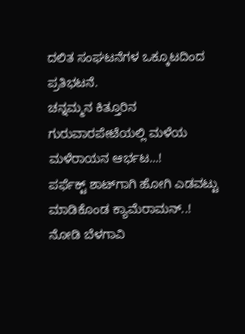ದಲಿತ ಸಂಘಟನೆಗಳ ಒಕ್ಕೂಟದಿಂದ ಪ್ರತಿಭಟನೆ.
ಚನ್ನಮ್ಮನ ಕಿತ್ತೂರಿನ ಗುರುವಾರಪೇಟೆಯಲ್ಲಿ ಮಳೆಯ ಮಳೆರಾಯನ ಆರ್ಭಟ...!
ಪರ್ಫೆಕ್ಟ್ ಶಾಟ್‌ಗಾಗಿ ಹೋಗಿ ಎಡವಟ್ಟು ಮಾಡಿಕೊಂಡ ಕ್ಯಾಮೆರಾಮನ್..!
ನೋಡಿ ಬೆಳಗಾವಿ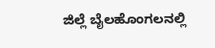ಜಿಲ್ಲೆ ಬೈಲಹೊಂಗಲನಲ್ಲಿ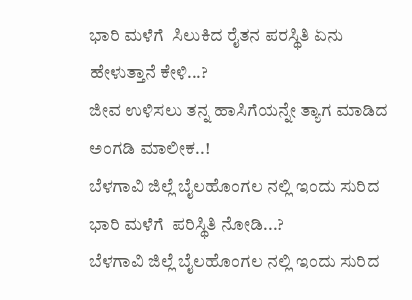ಭಾರಿ ಮಳೆಗೆ  ಸಿಲುಕಿದ ರೈತನ ಪರಸ್ಥಿತಿ ಏನು ಹೇಳುತ್ತಾನೆ ಕೇಳಿ...?
ಜೀವ ಉಳಿಸಲು ತನ್ನ ಹಾಸಿಗೆಯನ್ನೇ ತ್ಯಾಗ ಮಾಡಿದ ಅಂಗಡಿ ಮಾಲೀಕ..!
ಬೆಳಗಾವಿ ಜಿಲ್ಲೆ ಬೈಲಹೊಂಗಲ ನಲ್ಲಿ ಇಂದು ಸುರಿದ ಭಾರಿ ಮಳೆಗೆ  ಪರಿಸ್ಥಿತಿ ನೋಡಿ...?
ಬೆಳಗಾವಿ ಜಿಲ್ಲೆ ಬೈಲಹೊಂಗಲ ನಲ್ಲಿ ಇಂದು ಸುರಿದ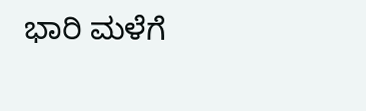ಭಾರಿ ಮಳೆಗೆ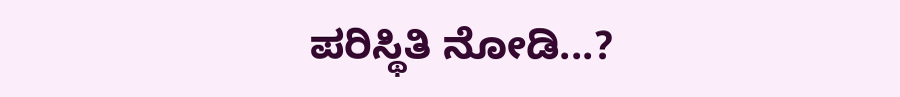ಪರಿಸ್ಥಿತಿ ನೋಡಿ...?